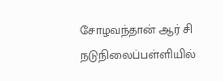சோழவந்தான் ஆர் சி நடுநிலைப்பள்ளியில்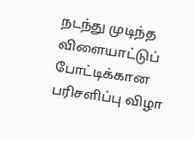நடந்து முடிந்த விளையாட்டுப் போட்டிக்கான பரிசளிப்பு விழா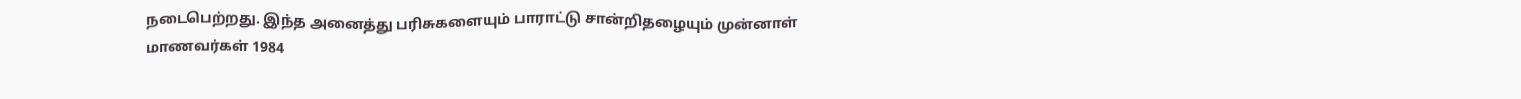நடைபெற்றது. இந்த அனைத்து பரிசுகளையும் பாராட்டு சான்றிதழையும் முன்னாள் மாணவர்கள் 1984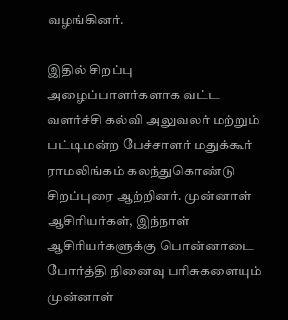வழங்கினர்.

இதில் சிறப்பு அழைப்பாளர்களாக வட்ட வளர்ச்சி கல்வி அலுவலர் மற்றும் பட்டிமன்ற பேச்சாளர் மதுக்கூர் ராமலிங்கம் கலந்துகொண்டு சிறப்புரை ஆற்றினர். முன்னாள் ஆசிரியர்கள், இந்நாள் ஆசிரியர்களுக்கு பொன்னாடை போர்த்தி நினைவு பரிசுகளையும் முன்னாள்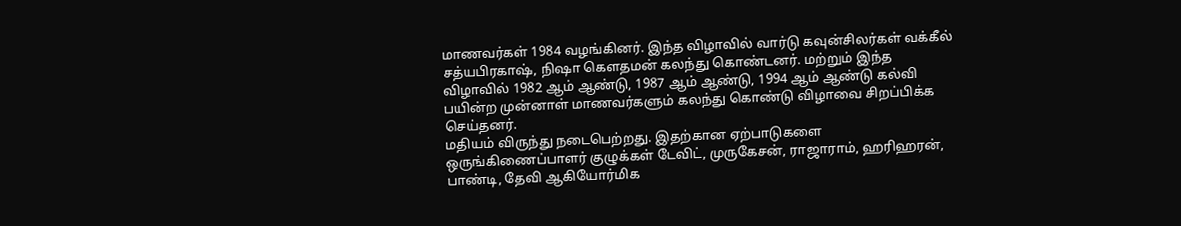மாணவர்கள் 1984 வழங்கினர். இந்த விழாவில் வார்டு கவுன்சிலர்கள் வக்கீல் சத்யபிரகாஷ், நிஷா கௌதமன் கலந்து கொண்டனர். மற்றும் இந்த விழாவில் 1982 ஆம் ஆண்டு, 1987 ஆம் ஆண்டு, 1994 ஆம் ஆண்டு கல்வி பயின்ற முன்னாள் மாணவர்களும் கலந்து கொண்டு விழாவை சிறப்பிக்க செய்தனர்.
மதியம் விருந்து நடைபெற்றது. இதற்கான ஏற்பாடுகளை ஒருங்கிணைப்பாளர் குழுக்கள் டேவிட், முருகேசன், ராஜாராம், ஹரிஹரன், பாண்டி, தேவி ஆகியோர்மிக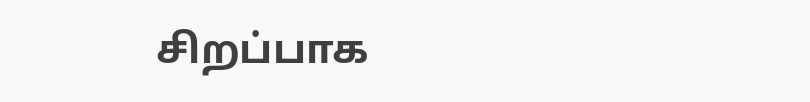சிறப்பாக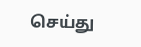செய்து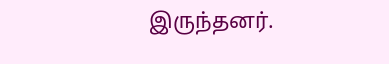இருந்தனர்.